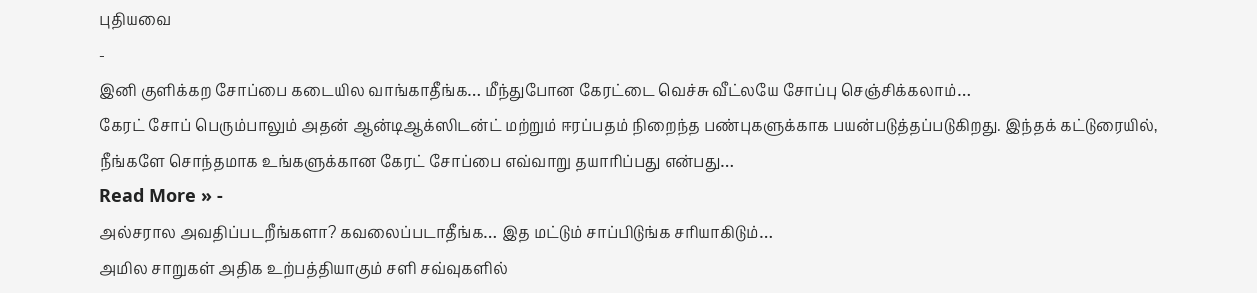புதியவை
-
இனி குளிக்கற சோப்பை கடையில வாங்காதீங்க… மீந்துபோன கேரட்டை வெச்சு வீட்லயே சோப்பு செஞ்சிக்கலாம்…
கேரட் சோப் பெரும்பாலும் அதன் ஆன்டிஆக்ஸிடன்ட் மற்றும் ஈரப்பதம் நிறைந்த பண்புகளுக்காக பயன்படுத்தப்படுகிறது. இந்தக் கட்டுரையில், நீங்களே சொந்தமாக உங்களுக்கான கேரட் சோப்பை எவ்வாறு தயாரிப்பது என்பது…
Read More » -
அல்சரால அவதிப்படறீங்களா? கவலைப்படாதீங்க… இத மட்டும் சாப்பிடுங்க சரியாகிடும்…
அமில சாறுகள் அதிக உற்பத்தியாகும் சளி சவ்வுகளில்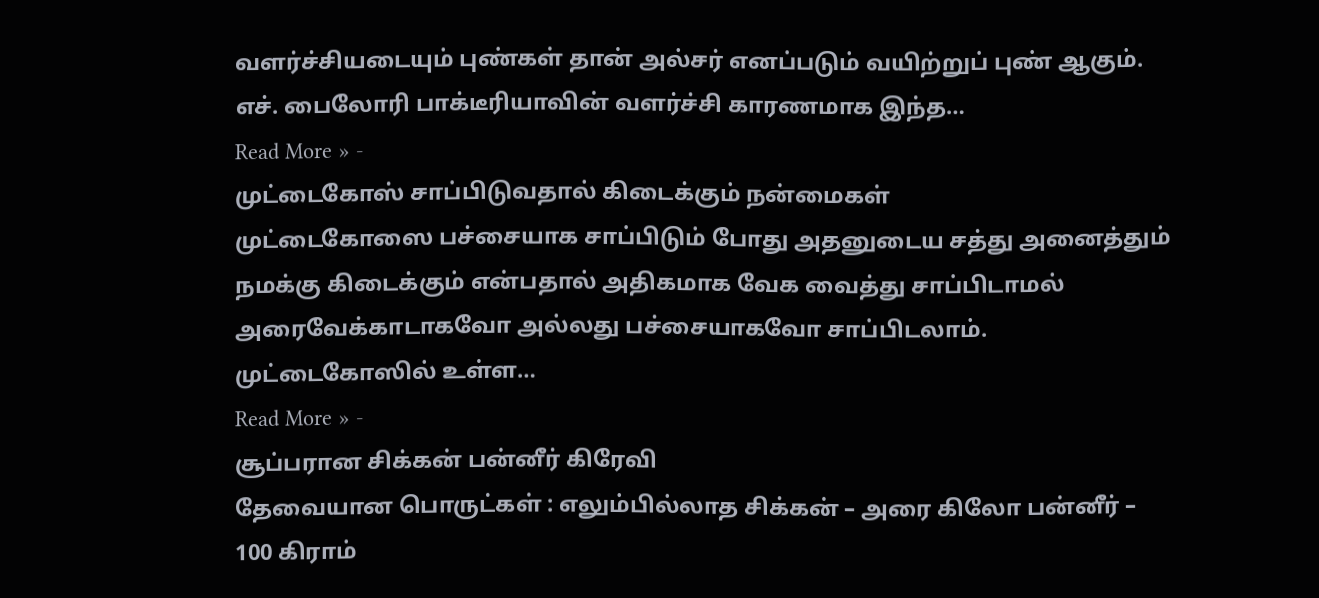வளர்ச்சியடையும் புண்கள் தான் அல்சர் எனப்படும் வயிற்றுப் புண் ஆகும். எச். பைலோரி பாக்டீரியாவின் வளர்ச்சி காரணமாக இந்த…
Read More » -
முட்டைகோஸ் சாப்பிடுவதால் கிடைக்கும் நன்மைகள்
முட்டைகோஸை பச்சையாக சாப்பிடும் போது அதனுடைய சத்து அனைத்தும் நமக்கு கிடைக்கும் என்பதால் அதிகமாக வேக வைத்து சாப்பிடாமல் அரைவேக்காடாகவோ அல்லது பச்சையாகவோ சாப்பிடலாம். முட்டைகோஸில் உள்ள…
Read More » -
சூப்பரான சிக்கன் பன்னீர் கிரேவி
தேவையான பொருட்கள் : எலும்பில்லாத சிக்கன் – அரை கிலோ பன்னீர் – 100 கிராம்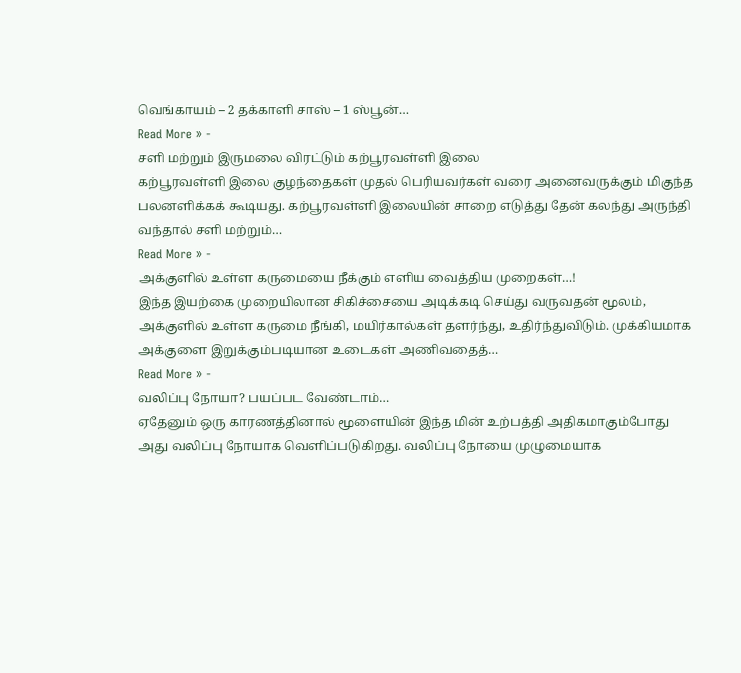வெங்காயம் – 2 தக்காளி சாஸ் – 1 ஸ்பூன்…
Read More » -
சளி மற்றும் இருமலை விரட்டும் கற்பூரவள்ளி இலை
கற்பூரவள்ளி இலை குழந்தைகள் முதல் பெரியவர்கள் வரை அனைவருக்கும் மிகுந்த பலனளிக்கக் கூடியது. கற்பூரவள்ளி இலையின் சாறை எடுத்து தேன் கலந்து அருந்தி வந்தால் சளி மற்றும்…
Read More » -
அக்குளில் உள்ள கருமையை நீக்கும் எளிய வைத்திய முறைகள்…!
இந்த இயற்கை முறையிலான சிகிச்சையை அடிக்கடி செய்து வருவதன் மூலம், அக்குளில் உள்ள கருமை நீங்கி, மயிர்கால்கள் தளர்ந்து, உதிர்ந்துவிடும். முக்கியமாக அக்குளை இறுக்கும்படியான உடைகள் அணிவதைத்…
Read More » -
வலிப்பு நோயா? பயப்பட வேண்டாம்…
ஏதேனும் ஒரு காரணத்தினால் மூளையின் இந்த மின் உற்பத்தி அதிகமாகும்போது அது வலிப்பு நோயாக வெளிப்படுகிறது. வலிப்பு நோயை முழுமையாக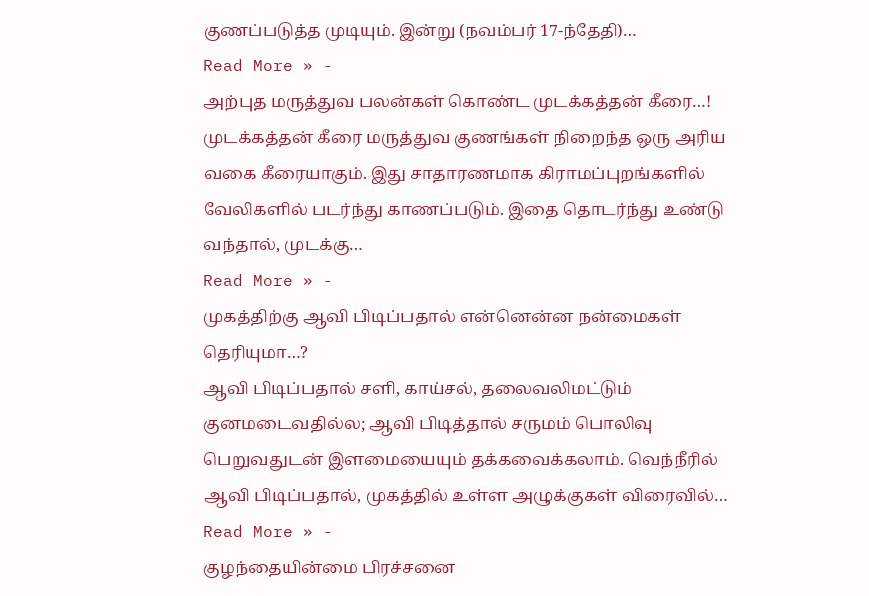குணப்படுத்த முடியும். இன்று (நவம்பர் 17-ந்தேதி)…
Read More » -
அற்புத மருத்துவ பலன்கள் கொண்ட முடக்கத்தன் கீரை…!
முடக்கத்தன் கீரை மருத்துவ குணங்கள் நிறைந்த ஒரு அரிய வகை கீரையாகும். இது சாதாரணமாக கிராமப்புறங்களில் வேலிகளில் படர்ந்து காணப்படும். இதை தொடர்ந்து உண்டு வந்தால், முடக்கு…
Read More » -
முகத்திற்கு ஆவி பிடிப்பதால் என்னென்ன நன்மைகள் தெரியுமா…?
ஆவி பிடிப்பதால் சளி, காய்சல், தலைவலிமட்டும் குனமடைவதில்ல; ஆவி பிடித்தால் சருமம் பொலிவு பெறுவதுடன் இளமையையும் தக்கவைக்கலாம். வெந்நீரில் ஆவி பிடிப்பதால், முகத்தில் உள்ள அழுக்குகள் விரைவில்…
Read More » -
குழந்தையின்மை பிரச்சனை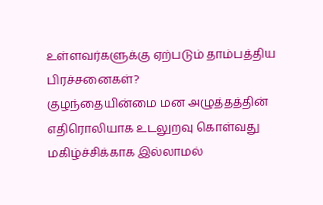உள்ளவர்களுக்கு ஏற்படும் தாம்பத்திய பிரச்சனைகள்?
குழந்தையின்மை மன அழுத்தத்தின் எதிரொலியாக உடலுறவு கொள்வது மகிழ்ச்சிக்காக இல்லாமல்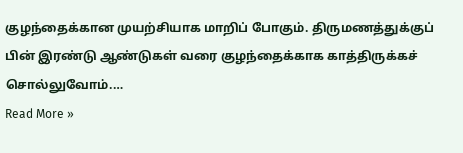குழந்தைக்கான முயற்சியாக மாறிப் போகும். திருமணத்துக்குப் பின் இரண்டு ஆண்டுகள் வரை குழந்தைக்காக காத்திருக்கச் சொல்லுவோம்.…
Read More »